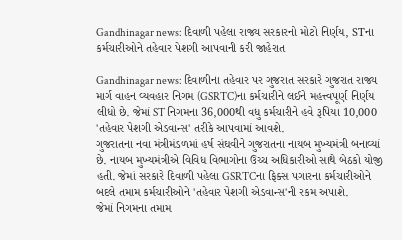Gandhinagar news: દિવાળી પહેલા રાજ્ય સરકારનો મોટો નિર્ણય, STના કર્મચારીઓને તહેવાર પેશગી આપવાની કરી જાહેરાત

Gandhinagar news: દિવાળીના તહેવાર પર ગુજરાત સરકારે ગુજરાત રાજ્ય માર્ગ વાહન વ્યવહાર નિગમ (GSRTC)ના કર્મચારીને લઈને મહત્ત્વપૂર્ણ નિર્ણય લીધો છે. જેમાં ST નિગમના 36,000થી વધુ કર્મચારીને હવે રૂપિયા 10,000 'તહેવાર પેશગી એડવાન્સ' તરીકે આપવામાં આવશે.
ગુજરાતના નવા મંત્રીમંડળમાં હર્ષ સંઘવીને ગુજરાતના નાયબ મુખ્યમંત્રી બનાવ્યાં છે. નાયબ મુખ્યમંત્રીએ વિવિધ વિભાગોના ઉચ્ચ અધિકારીઓ સાથે બેઠકો યોજી હતી. જેમાં સરકારે દિવાળી પહેલા GSRTCના ફિક્સ પગારના કર્મચારીઓને બદલે તમામ કર્મચારીઓને 'તહેવાર પેશગી એડવાન્સ'ની રકમ અપાશે.
જેમાં નિગમના તમામ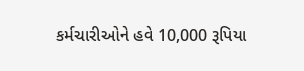કર્મચારીઓને હવે 10,000 રૂપિયા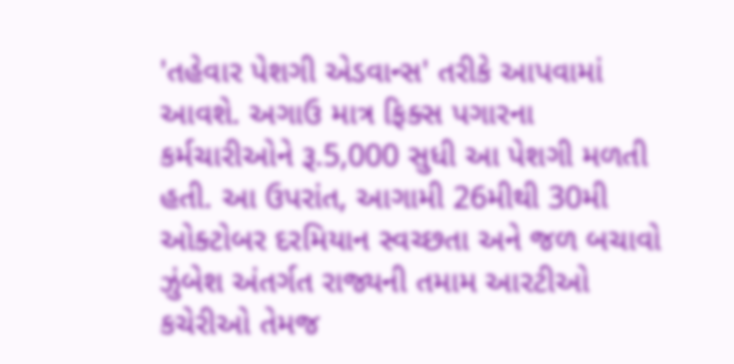'તહેવાર પેશગી એડવાન્સ' તરીકે આપવામાં આવશે. અગાઉ માત્ર ફિક્સ પગારના કર્મચારીઓને રૂ.5,000 સુધી આ પેશગી મળતી હતી. આ ઉપરાંત, આગામી 26મીથી 30મી ઓક્ટોબર દરમિયાન સ્વચ્છતા અને જળ બચાવો ઝુંબેશ અંતર્ગત રાજ્યની તમામ આરટીઓ કચેરીઓ તેમજ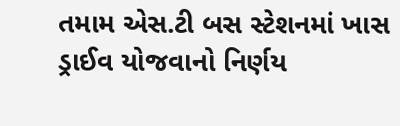તમામ એસ.ટી બસ સ્ટેશનમાં ખાસ ડ્રાઈવ યોજવાનો નિર્ણય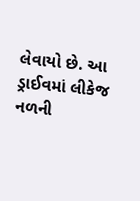લેવાયો છે. આ ડ્રાઈવમાં લીકેજ નળની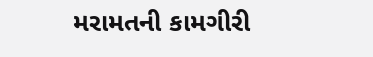મરામતની કામગીરી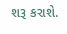શરૂ કરાશે.